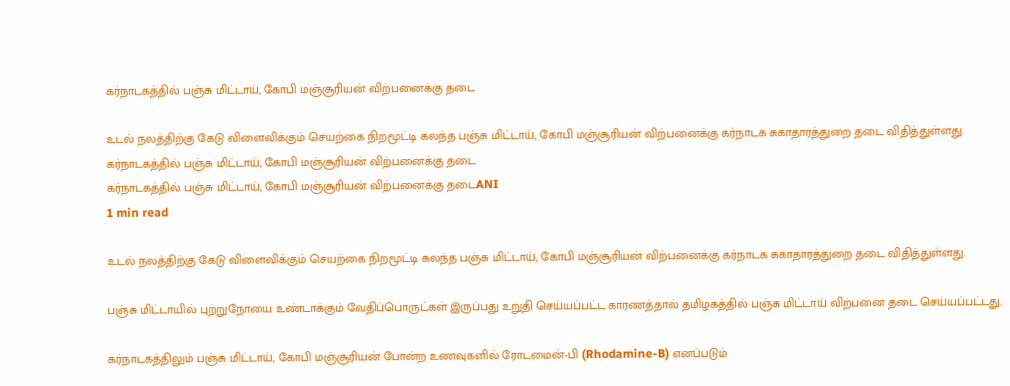கர்நாடகத்தில் பஞ்சு மிட்டாய், கோபி மஞ்சூரியன் விற்பனைக்கு தடை

உடல் நலத்திற்கு கேடு விளைவிக்கும் செயற்கை நிறமூட்டி கலந்த பஞ்சு மிட்டாய், கோபி மஞ்சூரியன் விற்பனைக்கு கர்நாடக சுகாதாரத்துறை தடை விதித்துள்ளது.
கர்நாடகத்தில் பஞ்சு மிட்டாய், கோபி மஞ்சூரியன் விற்பனைக்கு தடை
கர்நாடகத்தில் பஞ்சு மிட்டாய், கோபி மஞ்சூரியன் விற்பனைக்கு தடைANI
1 min read

உடல் நலத்திற்கு கேடு விளைவிக்கும் செயற்கை நிறமூட்டி கலந்த பஞ்சு மிட்டாய், கோபி மஞ்சூரியன் விற்பனைக்கு கர்நாடக சுகாதாரத்துறை தடை விதித்துள்ளது.

பஞ்சு மிட்டாயில் புற்றுநோயை உண்டாக்கும் வேதிப்பொருட்கள் இருப்பது உறுதி செய்யப்பட்ட காரணத்தால் தமிழகத்தில் பஞ்சு மிட்டாய் விற்பனை தடை செய்யப்பட்டது.

கர்நாடகத்திலும் பஞ்சு மிட்டாய், கோபி மஞ்சூரியன் போன்ற உணவுகளில் ரோடமைன்-பி (Rhodamine-B) எனப்படும்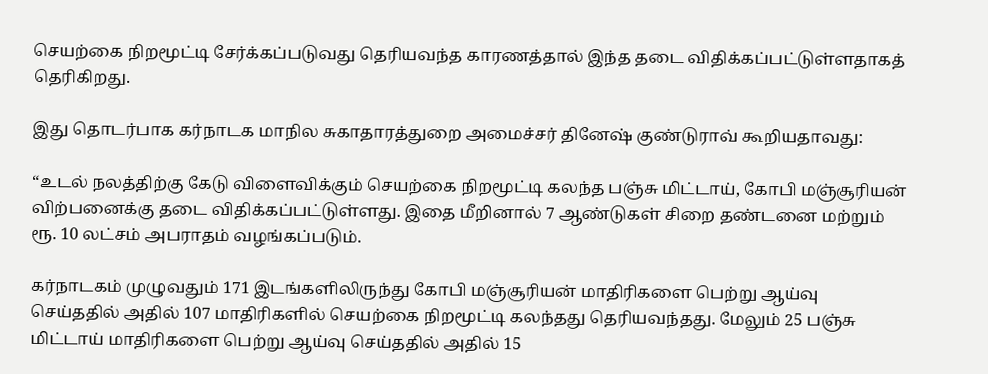செயற்கை நிறமூட்டி சேர்க்கப்படுவது தெரியவந்த காரணத்தால் இந்த தடை விதிக்கப்பட்டுள்ளதாகத் தெரிகிறது.

இது தொடர்பாக கர்நாடக மாநில சுகாதாரத்துறை அமைச்சர் தினேஷ் குண்டுராவ் கூறியதாவது:

“உடல் நலத்திற்கு கேடு விளைவிக்கும் செயற்கை நிறமூட்டி கலந்த பஞ்சு மிட்டாய், கோபி மஞ்சூரியன் விற்பனைக்கு தடை விதிக்கப்பட்டுள்ளது. இதை மீறினால் 7 ஆண்டுகள் சிறை தண்டனை மற்றும் ரூ. 10 லட்சம் அபராதம் வழங்கப்படும்.

கர்நாடகம் முழுவதும் 171 இடங்களிலிருந்து கோபி மஞ்சூரியன் மாதிரிகளை பெற்று ஆய்வு செய்ததில் அதில் 107 மாதிரிகளில் செயற்கை நிறமூட்டி கலந்தது தெரியவந்தது. மேலும் 25 பஞ்சு மிட்டாய் மாதிரிகளை பெற்று ஆய்வு செய்ததில் அதில் 15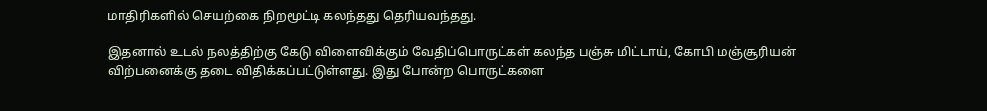மாதிரிகளில் செயற்கை நிறமூட்டி கலந்தது தெரியவந்தது.

இதனால் உடல் நலத்திற்கு கேடு விளைவிக்கும் வேதிப்பொருட்கள் கலந்த பஞ்சு மிட்டாய், கோபி மஞ்சூரியன் விற்பனைக்கு தடை விதிக்கப்பட்டுள்ளது. இது போன்ற பொருட்களை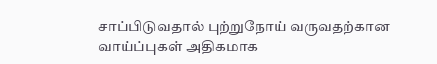சாப்பிடுவதால் புற்றுநோய் வருவதற்கான வாய்ப்புகள் அதிகமாக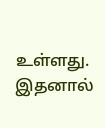உள்ளது. இதனால்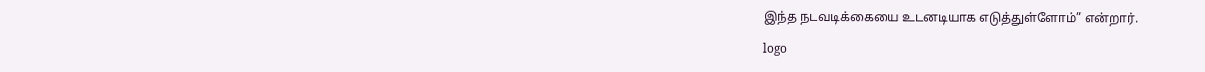இந்த நடவடிக்கையை உடனடியாக எடுத்துள்ளோம்” என்றார்.

logo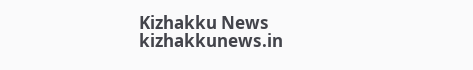Kizhakku News
kizhakkunews.in